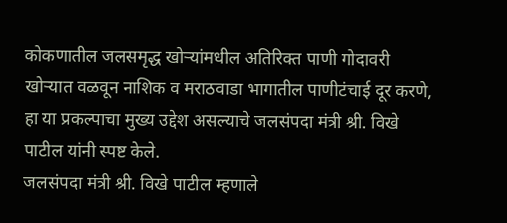कोकणातील जलसमृद्ध खोऱ्यांमधील अतिरिक्त पाणी गोदावरी खोऱ्यात वळवून नाशिक व मराठवाडा भागातील पाणीटंचाई दूर करणे, हा या प्रकल्पाचा मुख्य उद्देश असल्याचे जलसंपदा मंत्री श्री. विखे पाटील यांनी स्पष्ट केले.
जलसंपदा मंत्री श्री. विखे पाटील म्हणाले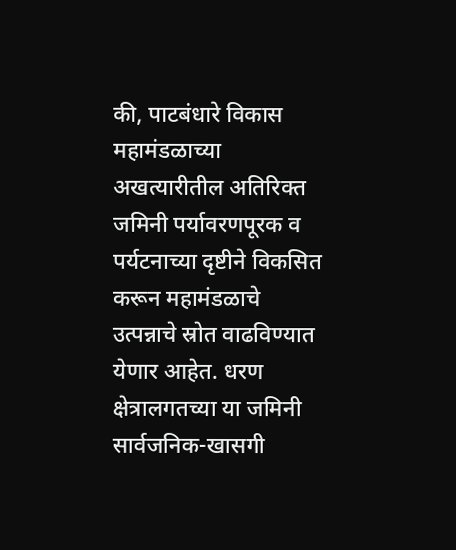की, पाटबंधारे विकास महामंडळाच्या अखत्यारीतील अतिरिक्त जमिनी पर्यावरणपूरक व पर्यटनाच्या दृष्टीने विकसित करून महामंडळाचे उत्पन्नाचे स्रोत वाढविण्यात येणार आहेत. धरण क्षेत्रालगतच्या या जमिनी सार्वजनिक-खासगी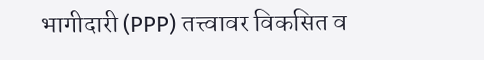भागीदारी (PPP) तत्त्वावर विकसित व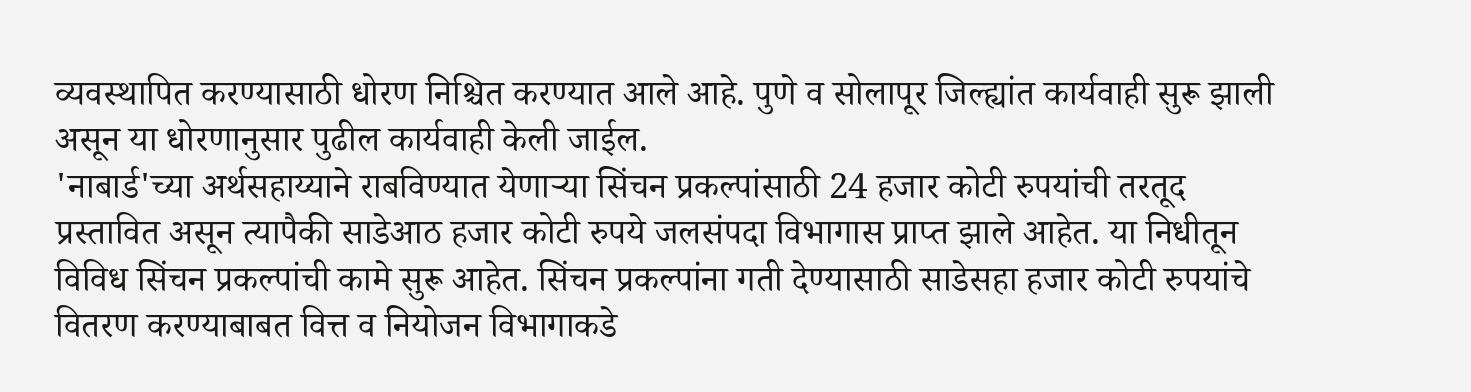व्यवस्थापित करण्यासाठी धोरण निश्चित करण्यात आले आहे. पुणे व सोलापूर जिल्ह्यांत कार्यवाही सुरू झाली असून या धोरणानुसार पुढील कार्यवाही केली जाईल.
'नाबार्ड'च्या अर्थसहाय्याने राबविण्यात येणाऱ्या सिंचन प्रकल्पांसाठी 24 हजार कोटी रुपयांची तरतूद प्रस्तावित असून त्यापैकी साडेआठ हजार कोटी रुपये जलसंपदा विभागास प्राप्त झाले आहेत. या निधीतून विविध सिंचन प्रकल्पांची कामे सुरू आहेत. सिंचन प्रकल्पांना गती देण्यासाठी साडेसहा हजार कोटी रुपयांचे वितरण करण्याबाबत वित्त व नियोजन विभागाकडे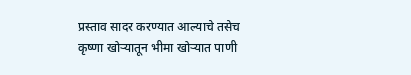प्रस्ताव सादर करण्यात आल्याचे तसेच कृष्णा खोऱ्यातून भीमा खोऱ्यात पाणी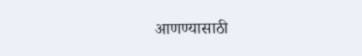आणण्यासाठी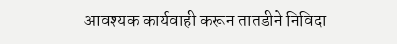आवश्यक कार्यवाही करून तातडीने निविदा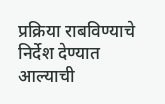प्रक्रिया राबविण्याचे निर्देश देण्यात आल्याची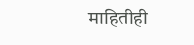माहितीही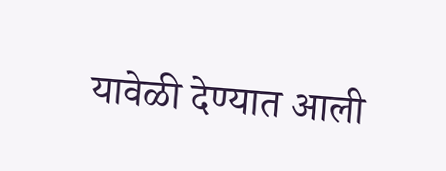यावेळी देण्यात आली